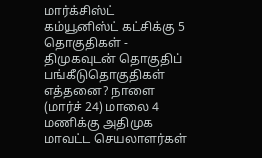மார்க்சிஸ்ட் கம்யூனிஸ்ட் கட்சிக்கு 5 தொகுதிகள் - திமுகவுடன் தொகுதிப் பங்கீடுதொகுதிகள் எத்தனை? நாளை (மார்ச் 24) மாலை 4 மணிக்கு அதிமுக மாவட்ட செயலாளர்கள்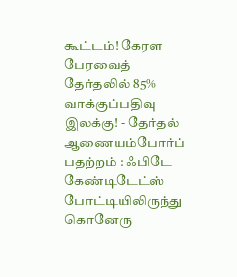கூட்டம்! கேரள பேரவைத் தேர்தலில் 85% வாக்குப்பதிவு இலக்கு! - தேர்தல் ஆணையம்போர்ப் பதற்றம் : ஃபிடே கேண்டிடேட்ஸ் போட்டியிலிருந்து கொனேரு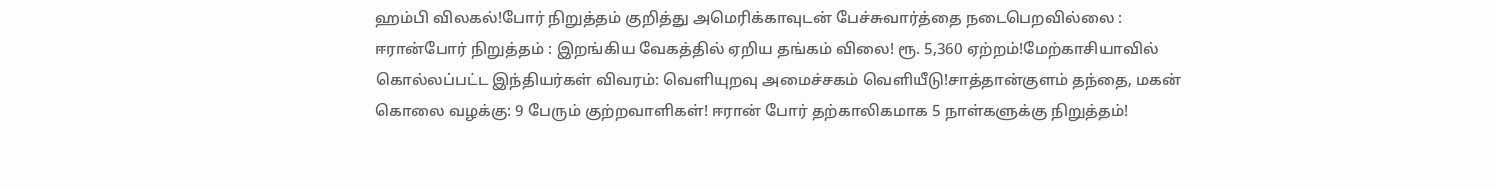ஹம்பி விலகல்!போர் நிறுத்தம் குறித்து அமெரிக்காவுடன் பேச்சுவார்த்தை நடைபெறவில்லை : ஈரான்போர் நிறுத்தம் : இறங்கிய வேகத்தில் ஏறிய தங்கம் விலை! ரூ. 5,360 ஏற்றம்!மேற்காசியாவில் கொல்லப்பட்ட இந்தியர்கள் விவரம்: வெளியுறவு அமைச்சகம் வெளியீடு!சாத்தான்குளம் தந்தை, மகன் கொலை வழக்கு: 9 பேரும் குற்றவாளிகள்! ஈரான் போர் தற்காலிகமாக 5 நாள்களுக்கு நிறுத்தம்!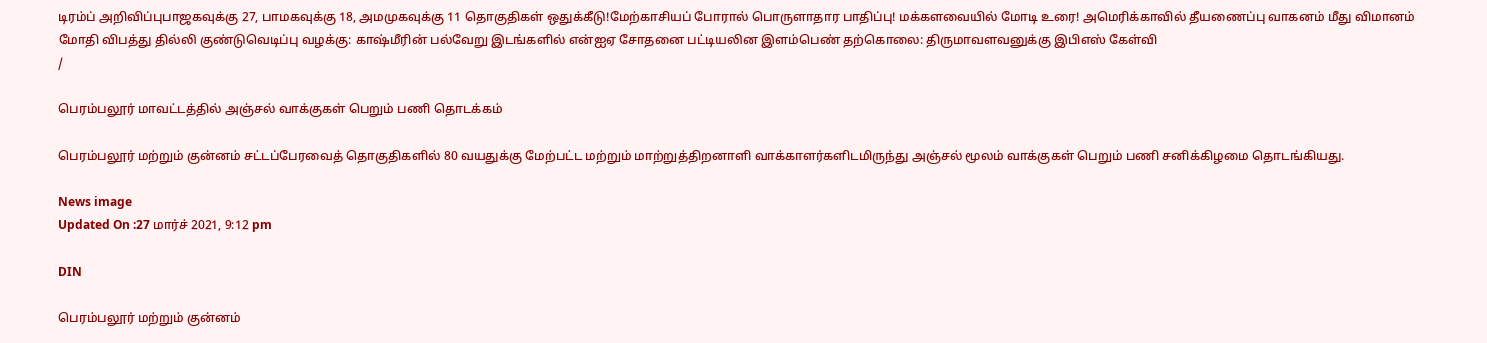டிரம்ப் அறிவிப்புபாஜகவுக்கு 27, பாமகவுக்கு 18, அமமுகவுக்கு 11 தொகுதிகள் ஒதுக்கீடு!மேற்காசியப் போரால் பொருளாதார பாதிப்பு! மக்களவையில் மோடி உரை! அமெரிக்காவில் தீயணைப்பு வாகனம் மீது விமானம் மோதி விபத்து தில்லி குண்டுவெடிப்பு வழக்கு: காஷ்மீரின் பல்வேறு இடங்களில் என்ஐஏ சோதனை பட்டியலின இளம்பெண் தற்கொலை: திருமாவளவனுக்கு இபிஎஸ் கேள்வி
/

பெரம்பலூர் மாவட்டத்தில் அஞ்சல் வாக்குகள் பெறும் பணி தொடக்கம்

பெரம்பலூர் மற்றும் குன்னம் சட்டப்பேரவைத் தொகுதிகளில் 80 வயதுக்கு மேற்பட்ட மற்றும் மாற்றுத்திறனாளி வாக்காளர்களிடமிருந்து அஞ்சல் மூலம் வாக்குகள் பெறும் பணி சனிக்கிழமை தொடங்கியது.

News image
Updated On :27 மார்ச் 2021, 9:12 pm

DIN

பெரம்பலூர் மற்றும் குன்னம்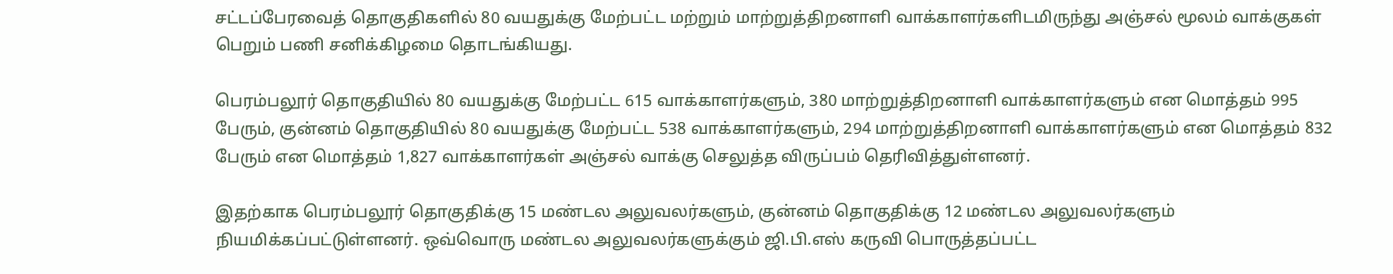சட்டப்பேரவைத் தொகுதிகளில் 80 வயதுக்கு மேற்பட்ட மற்றும் மாற்றுத்திறனாளி வாக்காளர்களிடமிருந்து அஞ்சல் மூலம் வாக்குகள் பெறும் பணி சனிக்கிழமை தொடங்கியது.

பெரம்பலூர் தொகுதியில் 80 வயதுக்கு மேற்பட்ட 615 வாக்காளர்களும், 380 மாற்றுத்திறனாளி வாக்காளர்களும் என மொத்தம் 995 பேரும், குன்னம் தொகுதியில் 80 வயதுக்கு மேற்பட்ட 538 வாக்காளர்களும், 294 மாற்றுத்திறனாளி வாக்காளர்களும் என மொத்தம் 832 பேரும் என மொத்தம் 1,827 வாக்காளர்கள் அஞ்சல் வாக்கு செலுத்த விருப்பம் தெரிவித்துள்ளனர்.

இதற்காக பெரம்பலூர் தொகுதிக்கு 15 மண்டல அலுவலர்களும், குன்னம் தொகுதிக்கு 12 மண்டல அலுவலர்களும் நியமிக்கப்பட்டுள்ளனர். ஒவ்வொரு மண்டல அலுவலர்களுக்கும் ஜி.பி.எஸ் கருவி பொருத்தப்பட்ட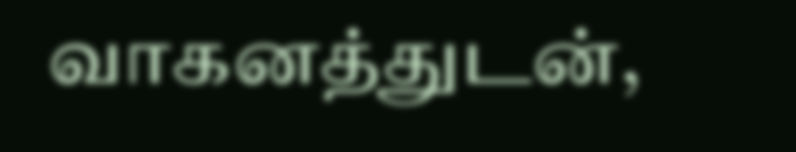வாகனத்துடன்,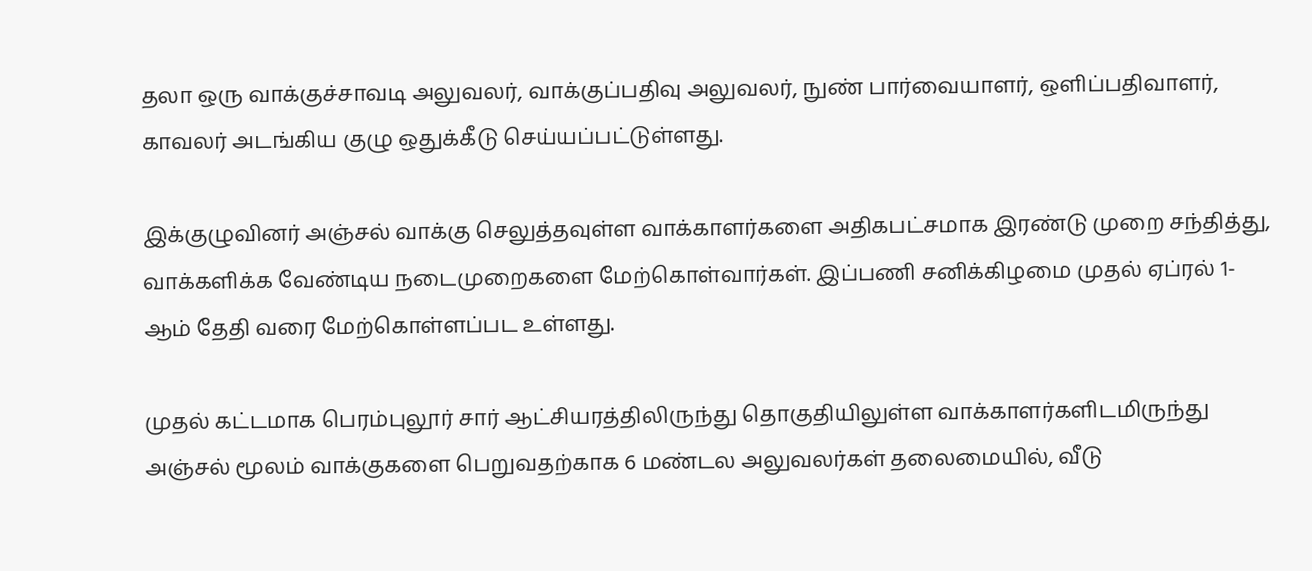தலா ஒரு வாக்குச்சாவடி அலுவலர், வாக்குப்பதிவு அலுவலர், நுண் பார்வையாளர், ஒளிப்பதிவாளர், காவலர் அடங்கிய குழு ஒதுக்கீடு செய்யப்பட்டுள்ளது.

இக்குழுவினர் அஞ்சல் வாக்கு செலுத்தவுள்ள வாக்காளர்களை அதிகபட்சமாக இரண்டு முறை சந்தித்து, வாக்களிக்க வேண்டிய நடைமுறைகளை மேற்கொள்வார்கள். இப்பணி சனிக்கிழமை முதல் ஏப்ரல் 1- ஆம் தேதி வரை மேற்கொள்ளப்பட உள்ளது.

முதல் கட்டமாக பெரம்புலூர் சார் ஆட்சியரத்திலிருந்து தொகுதியிலுள்ள வாக்காளர்களிடமிருந்து அஞ்சல் மூலம் வாக்குகளை பெறுவதற்காக 6 மண்டல அலுவலர்கள் தலைமையில், வீடு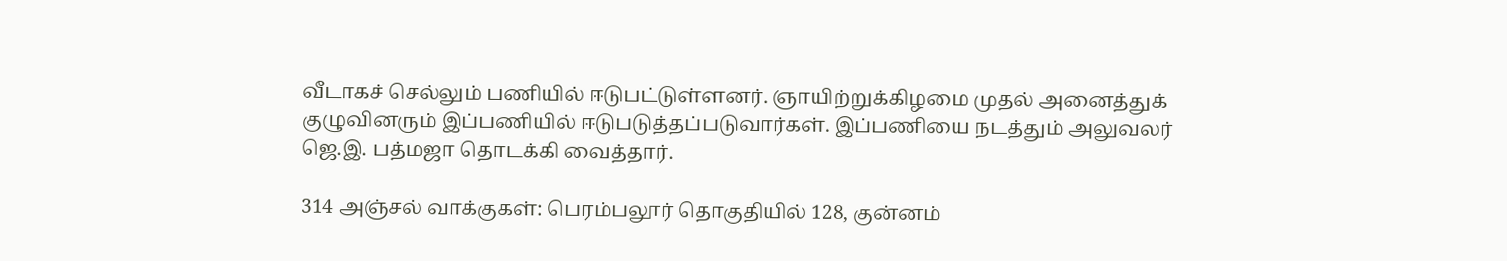வீடாகச் செல்லும் பணியில் ஈடுபட்டுள்ளனர். ஞாயிற்றுக்கிழமை முதல் அனைத்துக் குழுவினரும் இப்பணியில் ஈடுபடுத்தப்படுவார்கள். இப்பணியை நடத்தும் அலுவலர் ஜெ.இ. பத்மஜா தொடக்கி வைத்தார்.

314 அஞ்சல் வாக்குகள்: பெரம்பலூர் தொகுதியில் 128, குன்னம்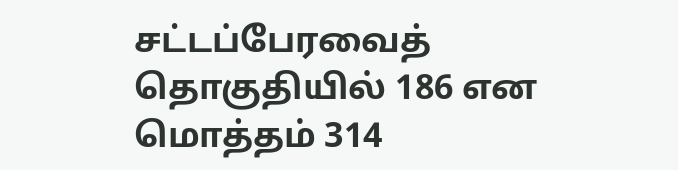சட்டப்பேரவைத் தொகுதியில் 186 என மொத்தம் 314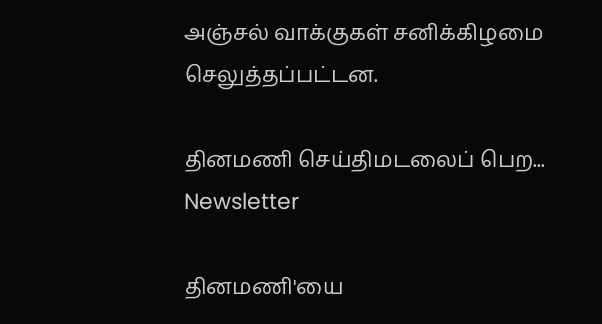அஞ்சல் வாக்குகள் சனிக்கிழமை செலுத்தப்பட்டன.

தினமணி செய்திமடலைப் பெற... Newsletter

தினமணி'யை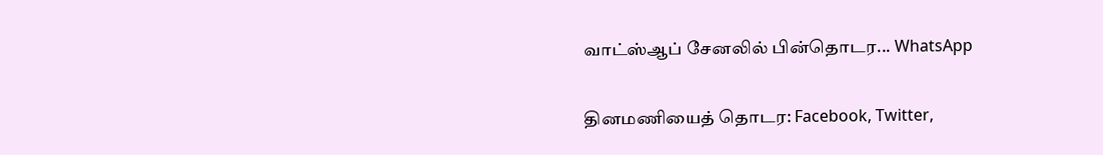வாட்ஸ்ஆப் சேனலில் பின்தொடர... WhatsApp

தினமணியைத் தொடர: Facebook, Twitter,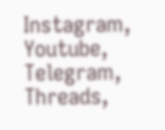Instagram, Youtube, Telegram, Threads,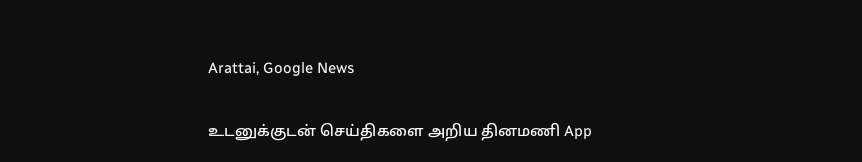Arattai, Google News

உடனுக்குடன் செய்திகளை அறிய தினமணி App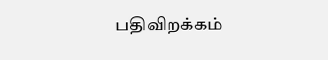பதிவிறக்கம்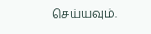செய்யவும்.